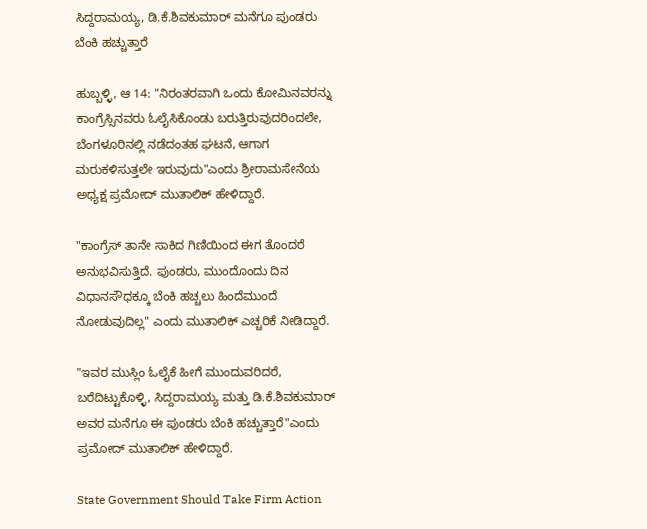ಸಿದ್ದರಾಮಯ್ಯ, ಡಿ.ಕೆ.ಶಿವಕುಮಾರ್ ಮನೆಗೂ ಪುಂಡರು ಬೆಂಕಿ ಹಚ್ಚುತ್ತಾರೆ

ಹುಬ್ಬಳ್ಳಿ, ಆ 14: "ನಿರಂತರವಾಗಿ ಒಂದು ಕೋಮಿನವರನ್ನು ಕಾಂಗ್ರೆಸ್ಸಿನವರು ಓಲೈಸಿಕೊಂಡು ಬರುತ್ತಿರುವುದರಿಂದಲೇ, ಬೆಂಗಳೂರಿನಲ್ಲಿ ನಡೆದಂತಹ ಘಟನೆ, ಆಗಾಗ ಮರುಕಳಿಸುತ್ತಲೇ ಇರುವುದು"ಎಂದು ಶ್ರೀರಾಮಸೇನೆಯ ಅಧ್ಯಕ್ಷ ಪ್ರಮೋದ್ ಮುತಾಲಿಕ್ ಹೇಳಿದ್ದಾರೆ.

"ಕಾಂಗ್ರೆಸ್ ತಾನೇ ಸಾಕಿದ ಗಿಣಿಯಿಂದ ಈಗ ತೊಂದರೆ ಅನುಭವಿಸುತ್ತಿದೆ. ಪುಂಡರು, ಮುಂದೊಂದು ದಿನ ವಿಧಾನಸೌಧಕ್ಕೂ ಬೆಂಕಿ ಹಚ್ಚಲು ಹಿಂದೆಮುಂದೆ ನೋಡುವುದಿಲ್ಲ" ಎಂದು ಮುತಾಲಿಕ್ ಎಚ್ಚರಿಕೆ ನೀಡಿದ್ದಾರೆ.

"ಇವರ ಮುಸ್ಲಿಂ ಓಲೈಕೆ ಹೀಗೆ ಮುಂದುವರಿದರೆ, ಬರೆದಿಟ್ಟುಕೊಳ್ಳಿ, ಸಿದ್ದರಾಮಯ್ಯ ಮತ್ತು ಡಿ.ಕೆ.ಶಿವಕುಮಾರ್ ಅವರ ಮನೆಗೂ ಈ ಪುಂಡರು ಬೆಂಕಿ ಹಚ್ಚುತ್ತಾರೆ"ಎಂದು ಪ್ರಮೋದ್ ಮುತಾಲಿಕ್ ಹೇಳಿದ್ದಾರೆ.

State Government Should Take Firm Action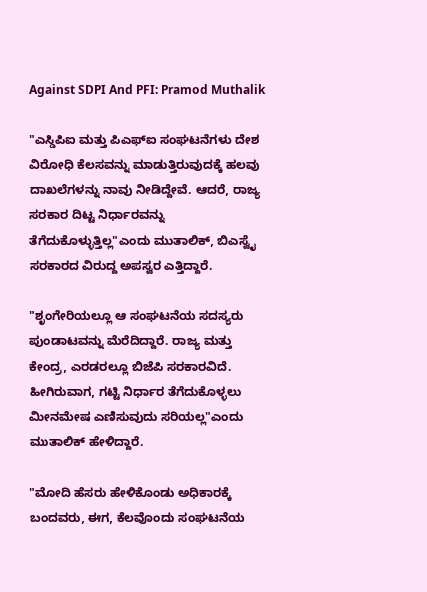Against SDPI And PFI: Pramod Muthalik

"ಎಸ್ಡಿಪಿಐ ಮತ್ತು ಪಿಎಫ್ಐ ಸಂಘಟನೆಗಳು ದೇಶ ವಿರೋಧಿ ಕೆಲಸವನ್ನು ಮಾಡುತ್ತಿರುವುದಕ್ಕೆ ಹಲವು ದಾಖಲೆಗಳನ್ನು ನಾವು ನೀಡಿದ್ದೇವೆ. ಆದರೆ, ರಾಜ್ಯ ಸರಕಾರ ದಿಟ್ಟ ನಿರ್ಧಾರವನ್ನು ತೆಗೆದುಕೊಳ್ಳುತ್ತಿಲ್ಲ"ಎಂದು ಮುತಾಲಿಕ್, ಬಿಎಸ್ವೈ ಸರಕಾರದ ವಿರುದ್ದ ಅಪಸ್ವರ ಎತ್ತಿದ್ದಾರೆ.

"ಶೃಂಗೇರಿಯಲ್ಲೂ ಆ ಸಂಘಟನೆಯ ಸದಸ್ಯರು ಪುಂಡಾಟವನ್ನು ಮೆರೆದಿದ್ದಾರೆ. ರಾಜ್ಯ ಮತ್ತು ಕೇಂದ್ರ, ಎರಡರಲ್ಲೂ ಬಿಜೆಪಿ ಸರಕಾರವಿದೆ. ಹೀಗಿರುವಾಗ, ಗಟ್ಟಿ ನಿರ್ಧಾರ ತೆಗೆದುಕೊಳ್ಳಲು ಮೀನಮೇಷ ಎಣಿಸುವುದು ಸರಿಯಲ್ಲ"ಎಂದು ಮುತಾಲಿಕ್ ಹೇಳಿದ್ದಾರೆ.

"ಮೋದಿ ಹೆಸರು ಹೇಳಿಕೊಂಡು ಅಧಿಕಾರಕ್ಕೆ ಬಂದವರು, ಈಗ, ಕೆಲವೊಂದು ಸಂಘಟನೆಯ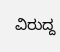ವಿರುದ್ದ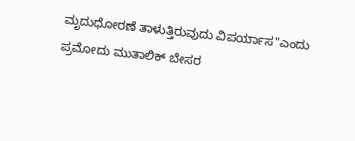ಮೃದುಧೋರಣೆ ತಾಳುತ್ತಿರುವುದು ವಿಪರ್ಯಾಸ"ಎಂದು ಪ್ರಮೋದು ಮುತಾಲಿಕ್ ಬೇಸರ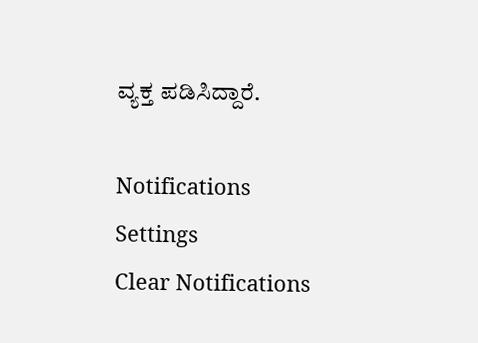ವ್ಯಕ್ತ ಪಡಿಸಿದ್ದಾರೆ.

Notifications
Settings
Clear Notifications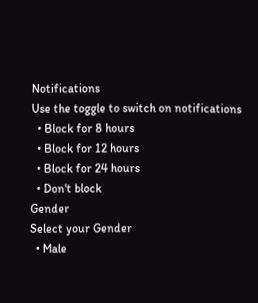Notifications
Use the toggle to switch on notifications
  • Block for 8 hours
  • Block for 12 hours
  • Block for 24 hours
  • Don't block
Gender
Select your Gender
  • Male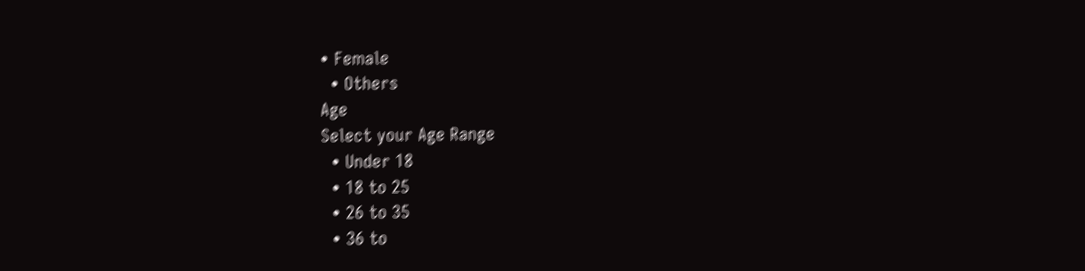• Female
  • Others
Age
Select your Age Range
  • Under 18
  • 18 to 25
  • 26 to 35
  • 36 to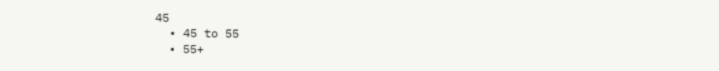45
  • 45 to 55
  • 55+